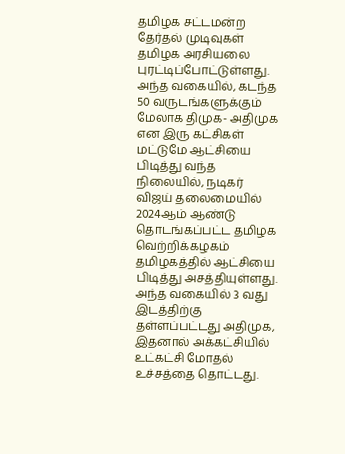தமிழக சட்டமன்ற தேர்தல் முடிவுகள் தமிழக அரசியலை புரட்டிப்போட்டுள்ளது. அந்த வகையில், கடந்த 50 வருடங்களுக்கும் மேலாக திமுக- அதிமுக என இரு கட்சிகள் மட்டுமே ஆட்சியை பிடித்து வந்த நிலையில், நடிகர் விஜய் தலைமையில் 2024ஆம் ஆண்டு தொடங்கப்பட்ட தமிழக வெற்றிக்கழகம் தமிழகத்தில் ஆட்சியை பிடித்து அசத்தியுள்ளது. அந்த வகையில் 3 வது இடத்திற்கு தள்ளப்பட்டது அதிமுக, இதனால் அக்கட்சியில் உட்கட்சி மோதல் உச்சத்தை தொட்டது.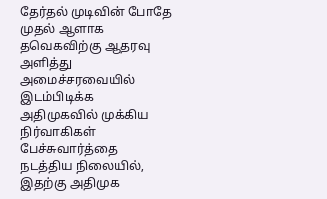தேர்தல் முடிவின் போதே முதல் ஆளாக தவெகவிற்கு ஆதரவு அளித்து அமைச்சரவையில் இடம்பிடிக்க அதிமுகவில் முக்கிய நிர்வாகிகள் பேச்சுவார்த்தை நடத்திய நிலையில், இதற்கு அதிமுக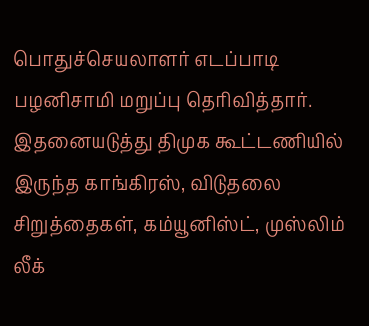பொதுச்செயலாளர் எடப்பாடி பழனிசாமி மறுப்பு தெரிவித்தார்.
இதனையடுத்து திமுக கூட்டணியில் இருந்த காங்கிரஸ், விடுதலை சிறுத்தைகள், கம்யூனிஸ்ட், முஸ்லிம் லீக்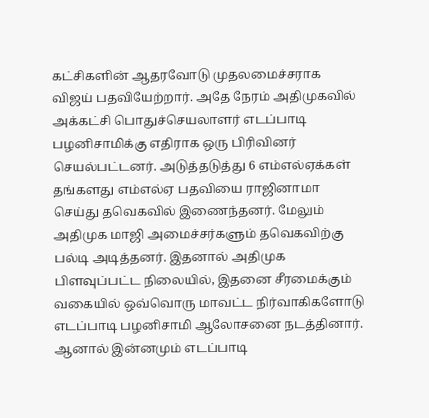கட்சிகளின் ஆதரவோடு முதலமைச்சராக விஜய் பதவியேற்றார். அதே நேரம் அதிமுகவில் அக்கட்சி பொதுச்செயலாளர் எடப்பாடி பழனிசாமிக்கு எதிராக ஒரு பிரிவினர் செயல்பட்டனர். அடுத்தடுத்து 6 எம்எல்ஏக்கள் தங்களது எம்எல்ஏ பதவியை ராஜினாமா செய்து தவெகவில் இணைந்தனர். மேலும் அதிமுக மாஜி அமைச்சர்களும் தவெகவிற்கு பல்டி அடித்தனர். இதனால் அதிமுக பிளவுப்பட்ட நிலையில், இதனை சீரமைக்கும் வகையில் ஒவ்வொரு மாவட்ட நிர்வாகிகளோடு எடப்பாடி பழனிசாமி ஆலோசனை நடத்தினார்.
ஆனால் இன்னமும் எடப்பாடி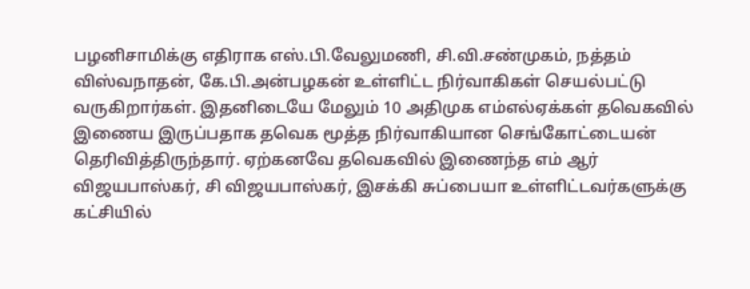பழனிசாமிக்கு எதிராக எஸ்.பி.வேலுமணி, சி.வி.சண்முகம், நத்தம் விஸ்வநாதன், கே.பி.அன்பழகன் உள்ளிட்ட நிர்வாகிகள் செயல்பட்டு வருகிறார்கள். இதனிடையே மேலும் 10 அதிமுக எம்எல்ஏக்கள் தவெகவில் இணைய இருப்பதாக தவெக மூத்த நிர்வாகியான செங்கோட்டையன் தெரிவித்திருந்தார். ஏற்கனவே தவெகவில் இணைந்த எம் ஆர் விஜயபாஸ்கர், சி விஜயபாஸ்கர், இசக்கி சுப்பையா உள்ளிட்டவர்களுக்கு கட்சியில்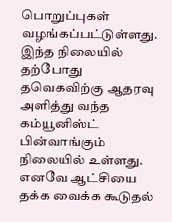பொறுப்புகள் வழங்கப்பட்டுள்ளது. இந்த நிலையில் தற்போது தவெகவிற்கு ஆதரவு அளித்து வந்த கம்யூனிஸ்ட் பின்வாங்கும் நிலையில் உள்ளது. எனவே ஆட்சியை தக்க வைக்க கூடுதல்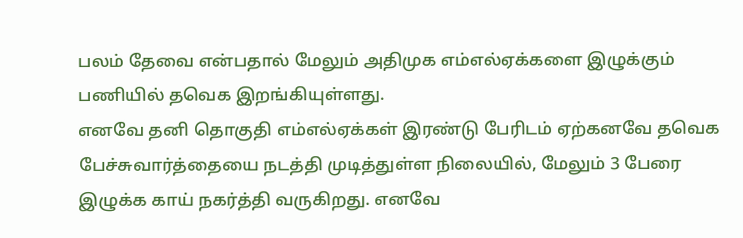பலம் தேவை என்பதால் மேலும் அதிமுக எம்எல்ஏக்களை இழுக்கும் பணியில் தவெக இறங்கியுள்ளது.
எனவே தனி தொகுதி எம்எல்ஏக்கள் இரண்டு பேரிடம் ஏற்கனவே தவெக பேச்சுவார்த்தையை நடத்தி முடித்துள்ள நிலையில், மேலும் 3 பேரை இழுக்க காய் நகர்த்தி வருகிறது. எனவே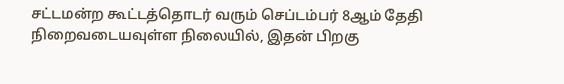சட்டமன்ற கூட்டத்தொடர் வரும் செப்டம்பர் 8ஆம் தேதி நிறைவடையவுள்ள நிலையில், இதன் பிறகு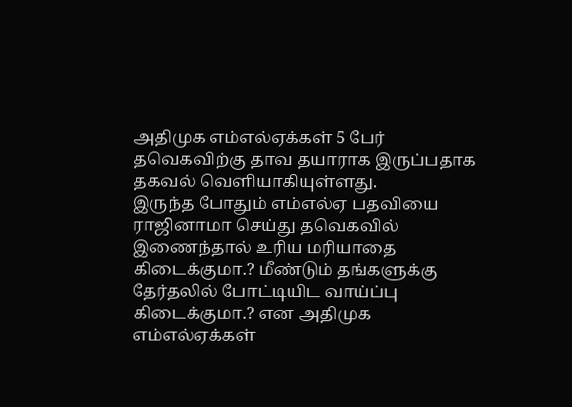அதிமுக எம்எல்ஏக்கள் 5 பேர் தவெகவிற்கு தாவ தயாராக இருப்பதாக தகவல் வெளியாகியுள்ளது.
இருந்த போதும் எம்எல்ஏ பதவியை ராஜினாமா செய்து தவெகவில் இணைந்தால் உரிய மரியாதை கிடைக்குமா.? மீண்டும் தங்களுக்கு தேர்தலில் போட்டியிட வாய்ப்பு கிடைக்குமா.? என அதிமுக எம்எல்ஏக்கள்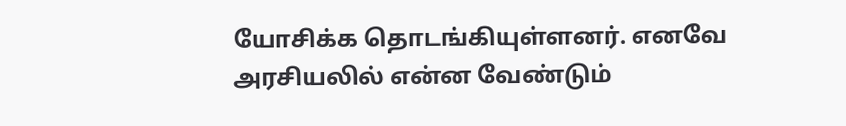யோசிக்க தொடங்கியுள்ளனர். எனவே அரசியலில் என்ன வேண்டும்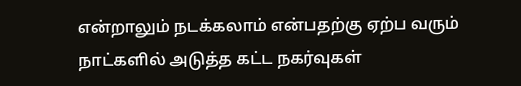என்றாலும் நடக்கலாம் என்பதற்கு ஏற்ப வரும் நாட்களில் அடுத்த கட்ட நகர்வுகள்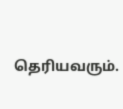தெரியவரும்.